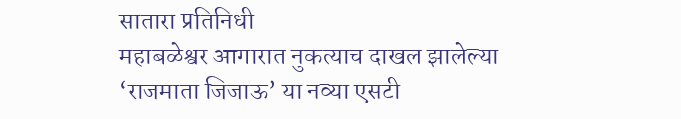सातारा प्रतिनिधी
महाबळेश्वर आगारात नुकत्याच दाखल झालेल्या ‘राजमाता जिजाऊ’ या नव्या एसटी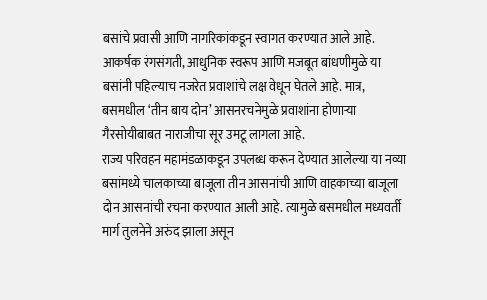बसांचे प्रवासी आणि नागरिकांकडून स्वागत करण्यात आले आहे. आकर्षक रंगसंगती, आधुनिक स्वरूप आणि मजबूत बांधणीमुळे या बसांनी पहिल्याच नजरेत प्रवाशांचे लक्ष वेधून घेतले आहे. मात्र, बसमधील ‘तीन बाय दोन’ आसनरचनेमुळे प्रवाशांना होणाऱ्या गैरसोयीबाबत नाराजीचा सूर उमटू लागला आहे.
राज्य परिवहन महामंडळाकडून उपलब्ध करून देण्यात आलेल्या या नव्या बसांमध्ये चालकाच्या बाजूला तीन आसनांची आणि वाहकाच्या बाजूला दोन आसनांची रचना करण्यात आली आहे. त्यामुळे बसमधील मध्यवर्ती मार्ग तुलनेने अरुंद झाला असून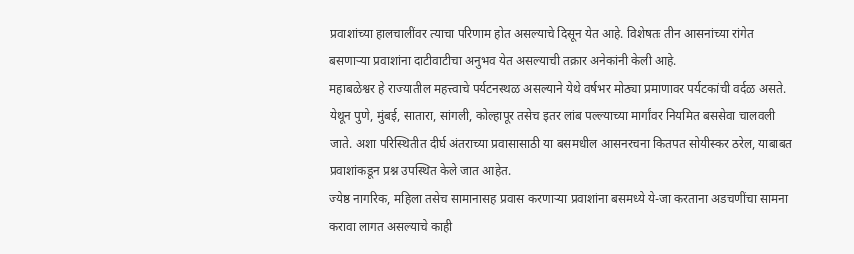प्रवाशांच्या हालचालींवर त्याचा परिणाम होत असल्याचे दिसून येत आहे. विशेषतः तीन आसनांच्या रांगेत बसणाऱ्या प्रवाशांना दाटीवाटीचा अनुभव येत असल्याची तक्रार अनेकांनी केली आहे.
महाबळेश्वर हे राज्यातील महत्त्वाचे पर्यटनस्थळ असल्याने येथे वर्षभर मोठ्या प्रमाणावर पर्यटकांची वर्दळ असते. येथून पुणे, मुंबई, सातारा, सांगली, कोल्हापूर तसेच इतर लांब पल्ल्याच्या मार्गांवर नियमित बससेवा चालवली जाते. अशा परिस्थितीत दीर्घ अंतराच्या प्रवासासाठी या बसमधील आसनरचना कितपत सोयीस्कर ठरेल, याबाबत प्रवाशांकडून प्रश्न उपस्थित केले जात आहेत.
ज्येष्ठ नागरिक, महिला तसेच सामानासह प्रवास करणाऱ्या प्रवाशांना बसमध्ये ये-जा करताना अडचणींचा सामना करावा लागत असल्याचे काही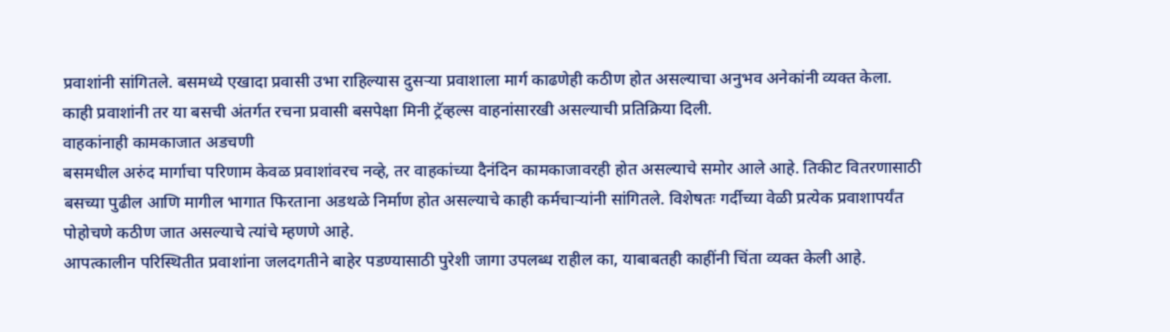प्रवाशांनी सांगितले. बसमध्ये एखादा प्रवासी उभा राहिल्यास दुसऱ्या प्रवाशाला मार्ग काढणेही कठीण होत असल्याचा अनुभव अनेकांनी व्यक्त केला. काही प्रवाशांनी तर या बसची अंतर्गत रचना प्रवासी बसपेक्षा मिनी ट्रॅव्हल्स वाहनांसारखी असल्याची प्रतिक्रिया दिली.
वाहकांनाही कामकाजात अडचणी
बसमधील अरुंद मार्गाचा परिणाम केवळ प्रवाशांवरच नव्हे, तर वाहकांच्या दैनंदिन कामकाजावरही होत असल्याचे समोर आले आहे. तिकीट वितरणासाठी बसच्या पुढील आणि मागील भागात फिरताना अडथळे निर्माण होत असल्याचे काही कर्मचाऱ्यांनी सांगितले. विशेषतः गर्दीच्या वेळी प्रत्येक प्रवाशापर्यंत पोहोचणे कठीण जात असल्याचे त्यांचे म्हणणे आहे.
आपत्कालीन परिस्थितीत प्रवाशांना जलदगतीने बाहेर पडण्यासाठी पुरेशी जागा उपलब्ध राहील का, याबाबतही काहींनी चिंता व्यक्त केली आहे.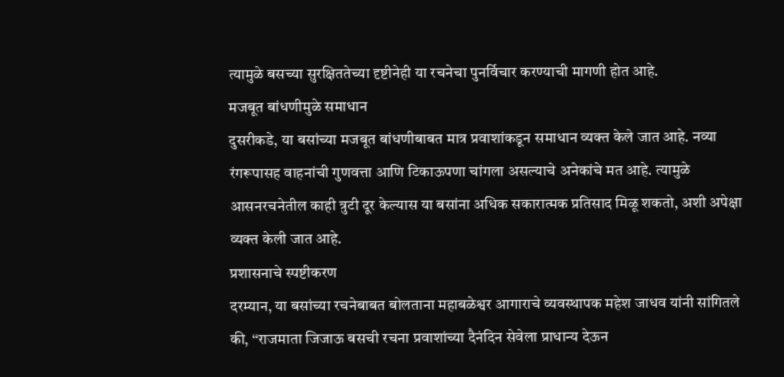त्यामुळे बसच्या सुरक्षिततेच्या दृष्टीनेही या रचनेचा पुनर्विचार करण्याची मागणी होत आहे.
मजबूत बांधणीमुळे समाधान
दुसरीकडे, या बसांच्या मजबूत बांधणीबाबत मात्र प्रवाशांकडून समाधान व्यक्त केले जात आहे. नव्या रंगरूपासह वाहनांची गुणवत्ता आणि टिकाऊपणा चांगला असल्याचे अनेकांचे मत आहे. त्यामुळे आसनरचनेतील काही त्रुटी दूर केल्यास या बसांना अधिक सकारात्मक प्रतिसाद मिळू शकतो, अशी अपेक्षा व्यक्त केली जात आहे.
प्रशासनाचे स्पष्टीकरण
दरम्यान, या बसांच्या रचनेबाबत बोलताना महाबळेश्वर आगाराचे व्यवस्थापक महेश जाधव यांनी सांगितले की, ‘‘राजमाता जिजाऊ बसची रचना प्रवाशांच्या दैनंदिन सेवेला प्राधान्य देऊन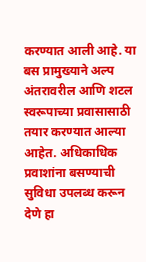करण्यात आली आहे. या बस प्रामुख्याने अल्प अंतरावरील आणि शटल स्वरूपाच्या प्रवासासाठी तयार करण्यात आल्या आहेत. अधिकाधिक प्रवाशांना बसण्याची सुविधा उपलब्ध करून देणे हा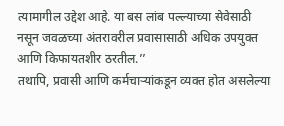त्यामागील उद्देश आहे. या बस लांब पल्ल्याच्या सेवेसाठी नसून जवळच्या अंतरावरील प्रवासासाठी अधिक उपयुक्त आणि किफायतशीर ठरतील.’’
तथापि, प्रवासी आणि कर्मचाऱ्यांकडून व्यक्त होत असलेल्या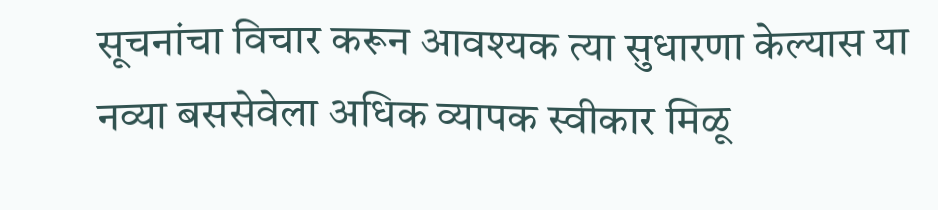सूचनांचा विचार करून आवश्यक त्या सुधारणा केल्यास या नव्या बससेवेला अधिक व्यापक स्वीकार मिळू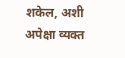शकेल, अशी अपेक्षा व्यक्त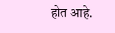होत आहे.